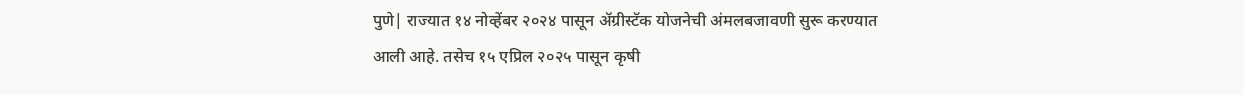पुणे| राज्यात १४ नोव्हेंबर २०२४ पासून ॲग्रीस्टॅक योजनेची अंमलबजावणी सुरू करण्यात आली आहे. तसेच १५ एप्रिल २०२५ पासून कृषी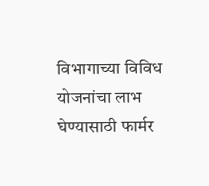विभागाच्या विविध योजनांचा लाभ घेण्यासाठी फार्मर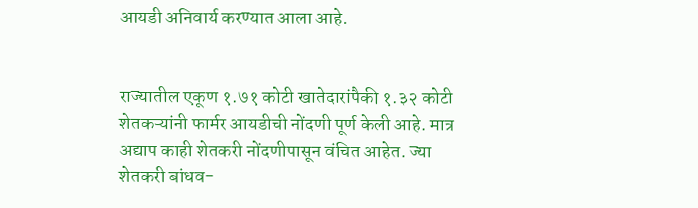आयडी अनिवार्य करण्यात आला आहे.


राज्यातील एकूण १.७१ कोटी खातेदारांपैकी १.३२ कोटी शेतकऱ्यांनी फार्मर आयडीची नोंदणी पूर्ण केली आहे. मात्र अद्याप काही शेतकरी नोंदणीपासून वंचित आहेत. ज्या शेतकरी बांधव-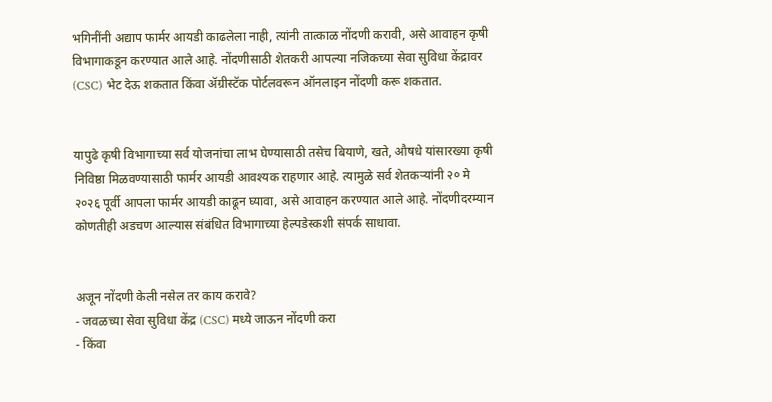भगिनींनी अद्याप फार्मर आयडी काढलेला नाही, त्यांनी तात्काळ नोंदणी करावी, असे आवाहन कृषी विभागाकडून करण्यात आले आहे. नोंदणीसाठी शेतकरी आपल्या नजिकच्या सेवा सुविधा केंद्रावर (CSC) भेट देऊ शकतात किंवा ॲग्रीस्टॅक पोर्टलवरून ऑनलाइन नोंदणी करू शकतात.


यापुढे कृषी विभागाच्या सर्व योजनांचा लाभ घेण्यासाठी तसेच बियाणे, खते, औषधे यांसारख्या कृषी निविष्ठा मिळवण्यासाठी फार्मर आयडी आवश्यक राहणार आहे. त्यामुळे सर्व शेतकऱ्यांनी २० मे २०२६ पूर्वी आपला फार्मर आयडी काढून घ्यावा, असे आवाहन करण्यात आले आहे. नोंदणीदरम्यान कोणतीही अडचण आल्यास संबंधित विभागाच्या हेल्पडेस्कशी संपर्क साधावा.


अजून नोंदणी केली नसेल तर काय करावे?
- जवळच्या सेवा सुविधा केंद्र (CSC) मध्ये जाऊन नोंदणी करा
- किंवा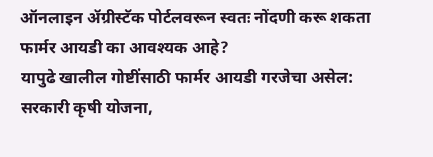ऑनलाइन ॲग्रीस्टॅक पोर्टलवरून स्वतः नोंदणी करू शकता
फार्मर आयडी का आवश्यक आहे?
यापुढे खालील गोष्टींसाठी फार्मर आयडी गरजेचा असेल: सरकारी कृषी योजना,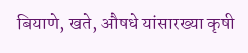बियाणे, खते, औषधे यांसारख्या कृषी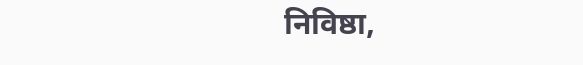निविष्ठा,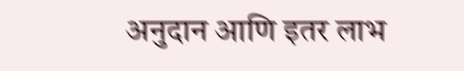अनुदान आणि इतर लाभ